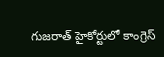గుజరాత్ హైకోర్టులో కాంగ్రెస్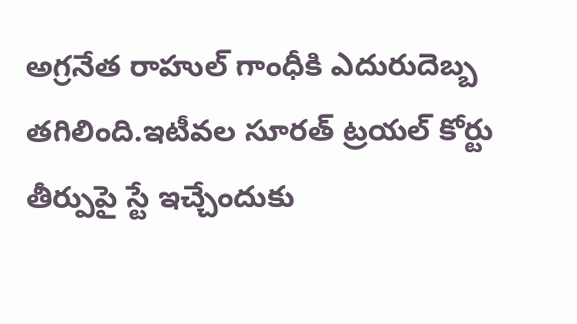అగ్రనేత రాహుల్ గాంధీకి ఎదురుదెబ్బ తగిలింది.ఇటీవల సూరత్ ట్రయల్ కోర్టు తీర్పుపై స్టే ఇచ్చేందుకు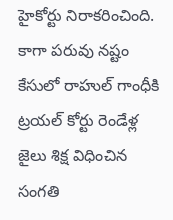హైకోర్టు నిరాకరించింది.
కాగా పరువు నష్టం కేసులో రాహుల్ గాంధీకి ట్రయల్ కోర్టు రెండేళ్ల జైలు శిక్ష విధించిన సంగతి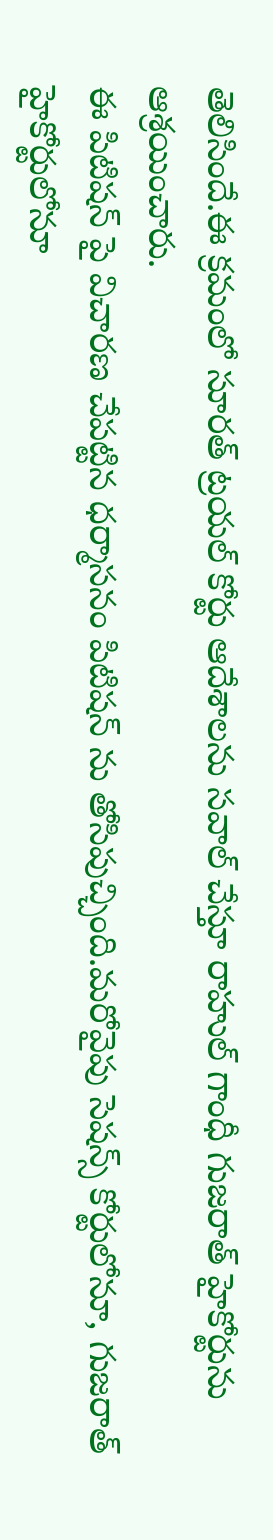తెలిసిందే.ఈ క్రమంలో సూరత్ ట్రయల్ కోర్టు ఆదేశాలను సవాల్ చేస్తూ రాహుల్ గాంధీ గుజరాత్ హైకోర్టును ఆశ్రయించారు.
ఈ పిటిషన్ పై విచారణ చేపట్టిన ధర్మాసనం పిటిషన్ ను తోసిపుచ్చింది.మరోవైపు సెషన్స్ కోర్టులోనూ, గుజరాత్ హైకోర్టులోనూ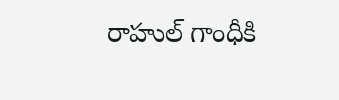రాహుల్ గాంధీకి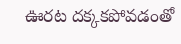ఊరట దక్కకపోవడంతో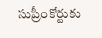సుప్రీంకోర్టుకు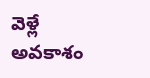వెళ్లే అవకాశం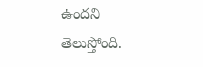ఉందని తెలుస్తోంది.